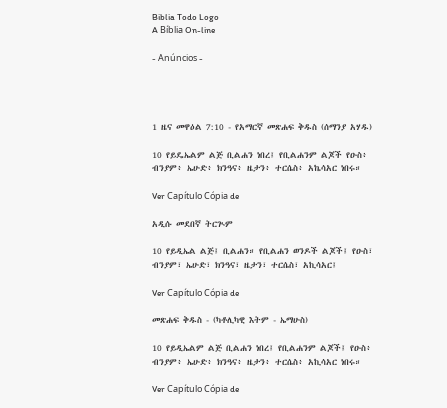Biblia Todo Logo
A Bíblia On-line

- Anúncios -




1 ዜና መዋዕል 7:10 - የአማርኛ መጽሐፍ ቅዱስ (ሰማንያ አሃዱ)

10 የይዴኤልም ልጅ ቢልሐን ነበረ፤ የቢልሐንም ልጆች የዑስ፥ ብንያም፥ ኤሁድ፥ ክንዓና፥ ዜታን፥ ተርሴስ፥ አኬሳአር ነበሩ።

Ver Capítulo Cópia de

አዲሱ መደበኛ ትርጒም

10 የይዲኤል ልጅ፤ ቢልሐን። የቢልሐን ወንዶች ልጆች፤ የዑስ፣ ብንያም፣ ኤሁድ፣ ክንዓና፣ ዜታን፣ ተርሴስ፣ አኪሳአር፤

Ver Capítulo Cópia de

መጽሐፍ ቅዱስ - (ካቶሊካዊ እትም - ኤማሁስ)

10 የይዲኤልም ልጅ ቢልሐን ነበረ፤ የቢልሐንም ልጆች፤ የዑስ፥ ብንያም፥ ኤሁድ፥ ክንዓና፥ ዜታን፥ ተርሴስ፥ አኪሳአር ነበሩ።

Ver Capítulo Cópia de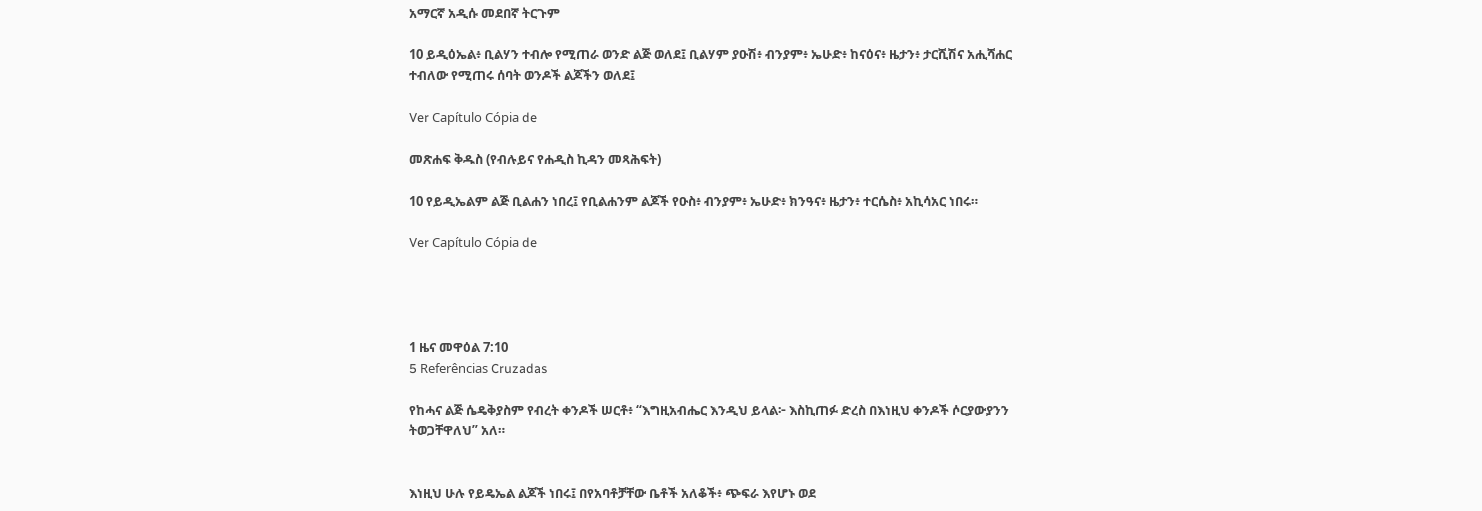አማርኛ አዲሱ መደበኛ ትርጉም

10 ይዲዕኤል፥ ቢልሃን ተብሎ የሚጠራ ወንድ ልጅ ወለደ፤ ቢልሃም ያዑሽ፥ ብንያም፥ ኤሁድ፥ ከናዕና፥ ዜታን፥ ታርሺሽና አሒሻሐር ተብለው የሚጠሩ ሰባት ወንዶች ልጆችን ወለደ፤

Ver Capítulo Cópia de

መጽሐፍ ቅዱስ (የብሉይና የሐዲስ ኪዳን መጻሕፍት)

10 የይዲኤልም ልጅ ቢልሐን ነበረ፤ የቢልሐንም ልጆች የዑስ፥ ብንያም፥ ኤሁድ፥ ክንዓና፥ ዜታን፥ ተርሴስ፥ አኪሳአር ነበሩ።

Ver Capítulo Cópia de




1 ዜና መዋዕል 7:10
5 Referências Cruzadas

የከሓና ልጅ ሴዴቅያስም የብረት ቀንዶች ሠርቶ፥ “እግዚአብሔር እንዲህ ይላል፦ እስኪጠፉ ድረስ በእነዚህ ቀንዶች ሶርያውያንን ትወጋቸዋለህ” አለ።


እነዚህ ሁሉ የይዴኤል ልጆች ነበሩ፤ በየአባቶቻቸው ቤቶች አለቆች፥ ጭፍራ እየሆኑ ወደ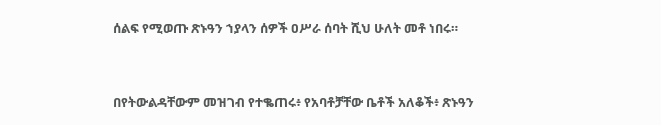ሰልፍ የሚወጡ ጽኑዓን ኀያላን ሰዎች ዐሥራ ሰባት ሺህ ሁለት መቶ ነበሩ።


በየትውልዳቸውም መዝገብ የተቈጠሩ፥ የአባቶቻቸው ቤቶች አለቆች፥ ጽኑዓን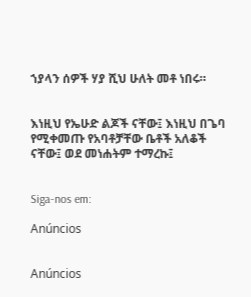ኀያላን ሰዎች ሃያ ሺህ ሁለት መቶ ነበሩ።


እነዚህ የኤሁድ ልጆች ናቸው፤ እነዚህ በጌባ የሚቀመጡ የአባቶቻቸው ቤቶች አለቆች ናቸው፤ ወደ መነሐትም ተማረኩ፤


Siga-nos em:

Anúncios


Anúncios